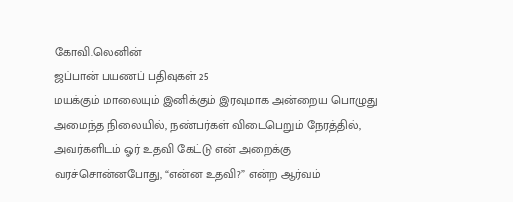கோவி.லெனின்
ஜப்பான் பயணப் பதிவுகள் 25
மயக்கும் மாலையும் இனிக்கும் இரவுமாக அன்றைய பொழுது அமைந்த நிலையில், நண்பர்கள் விடைபெறும் நேரத்தில், அவர்களிடம் ஓர் உதவி கேட்டு என் அறைக்கு வரச்சொன்னபோது, “என்ன உதவி?” என்ற ஆர்வம்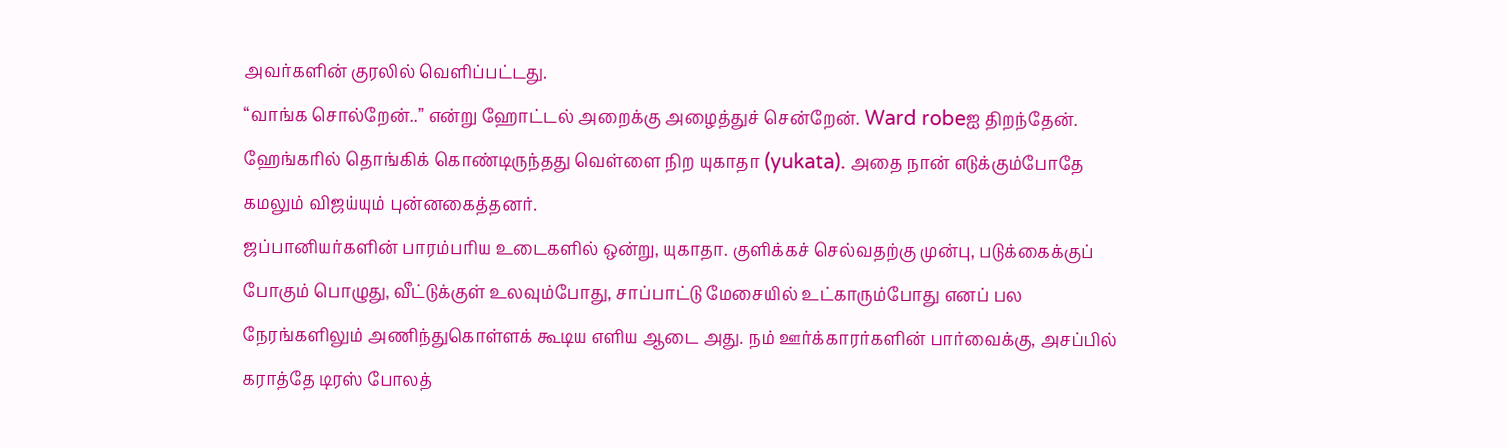அவர்களின் குரலில் வெளிப்பட்டது.
“வாங்க சொல்றேன்..” என்று ஹோட்டல் அறைக்கு அழைத்துச் சென்றேன். Ward robeஐ திறந்தேன். ஹேங்கரில் தொங்கிக் கொண்டிருந்தது வெள்ளை நிற யுகாதா (yukata). அதை நான் எடுக்கும்போதே கமலும் விஜய்யும் புன்னகைத்தனர்.
ஜப்பானியர்களின் பாரம்பரிய உடைகளில் ஒன்று, யுகாதா. குளிக்கச் செல்வதற்கு முன்பு, படுக்கைக்குப் போகும் பொழுது, வீட்டுக்குள் உலவும்போது, சாப்பாட்டு மேசையில் உட்காரும்போது எனப் பல நேரங்களிலும் அணிந்துகொள்ளக் கூடிய எளிய ஆடை அது. நம் ஊர்க்காரர்களின் பார்வைக்கு, அசப்பில் கராத்தே டிரஸ் போலத்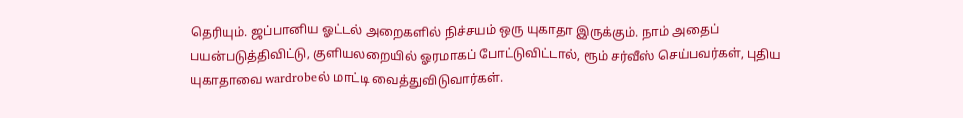தெரியும். ஜப்பானிய ஓட்டல் அறைகளில் நிச்சயம் ஒரு யுகாதா இருக்கும். நாம் அதைப் பயன்படுத்திவிட்டு, குளியலறையில் ஓரமாகப் போட்டுவிட்டால், ரூம் சர்வீஸ் செய்பவர்கள், புதிய யுகாதாவை wardrobeல் மாட்டி வைத்துவிடுவார்கள்.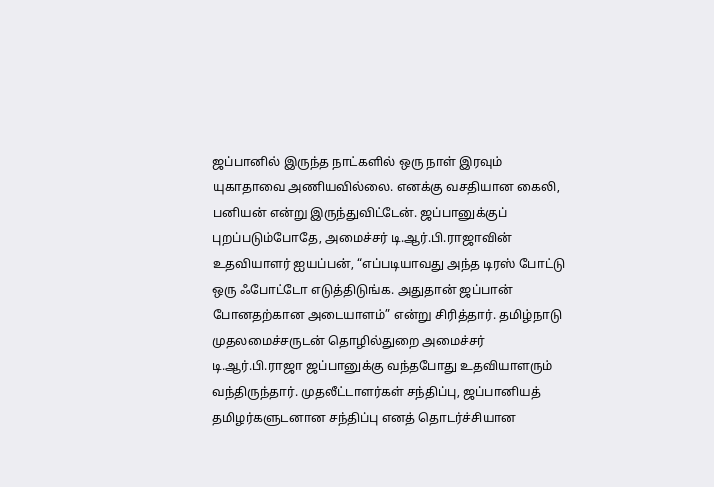ஜப்பானில் இருந்த நாட்களில் ஒரு நாள் இரவும் யுகாதாவை அணியவில்லை. எனக்கு வசதியான கைலி, பனியன் என்று இருந்துவிட்டேன். ஜப்பானுக்குப் புறப்படும்போதே, அமைச்சர் டி.ஆர்.பி.ராஜாவின் உதவியாளர் ஐயப்பன், “எப்படியாவது அந்த டிரஸ் போட்டு ஒரு ஃபோட்டோ எடுத்திடுங்க. அதுதான் ஜப்பான் போனதற்கான அடையாளம்” என்று சிரித்தார். தமிழ்நாடு முதலமைச்சருடன் தொழில்துறை அமைச்சர் டி.ஆர்.பி.ராஜா ஜப்பானுக்கு வந்தபோது உதவியாளரும் வந்திருந்தார். முதலீட்டாளர்கள் சந்திப்பு, ஜப்பானியத் தமிழர்களுடனான சந்திப்பு எனத் தொடர்ச்சியான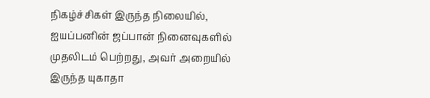நிகழ்ச்சிகள் இருந்த நிலையில், ஐயப்பனின் ஜப்பான் நினைவுகளில் முதலிடம் பெற்றது, அவர் அறையில் இருந்த யுகாதா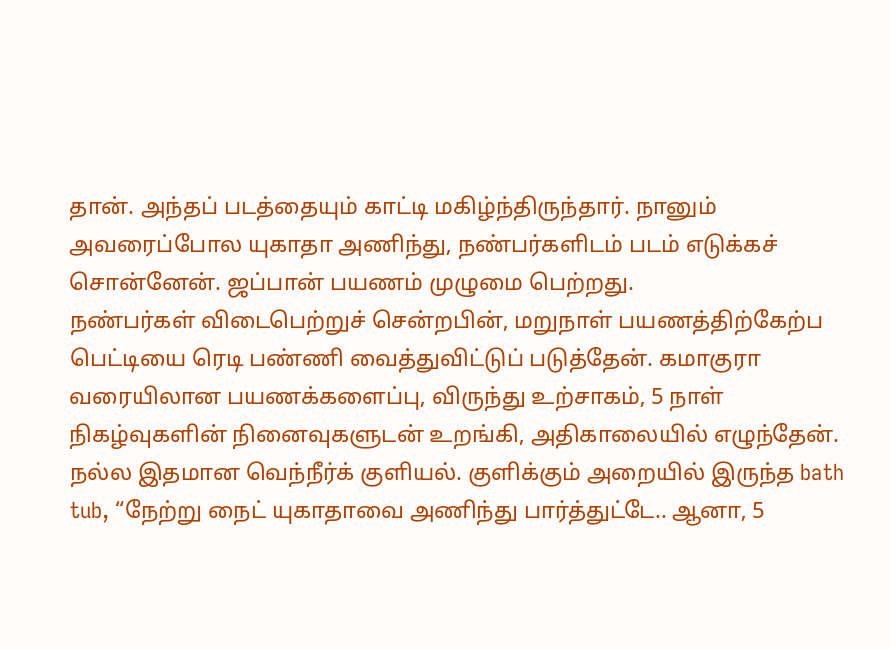தான். அந்தப் படத்தையும் காட்டி மகிழ்ந்திருந்தார். நானும் அவரைப்போல யுகாதா அணிந்து, நண்பர்களிடம் படம் எடுக்கச் சொன்னேன். ஜப்பான் பயணம் முழுமை பெற்றது.
நண்பர்கள் விடைபெற்றுச் சென்றபின், மறுநாள் பயணத்திற்கேற்ப பெட்டியை ரெடி பண்ணி வைத்துவிட்டுப் படுத்தேன். கமாகுரா வரையிலான பயணக்களைப்பு, விருந்து உற்சாகம், 5 நாள் நிகழ்வுகளின் நினைவுகளுடன் உறங்கி, அதிகாலையில் எழுந்தேன். நல்ல இதமான வெந்நீர்க் குளியல். குளிக்கும் அறையில் இருந்த bath tub, “நேற்று நைட் யுகாதாவை அணிந்து பார்த்துட்டே.. ஆனா, 5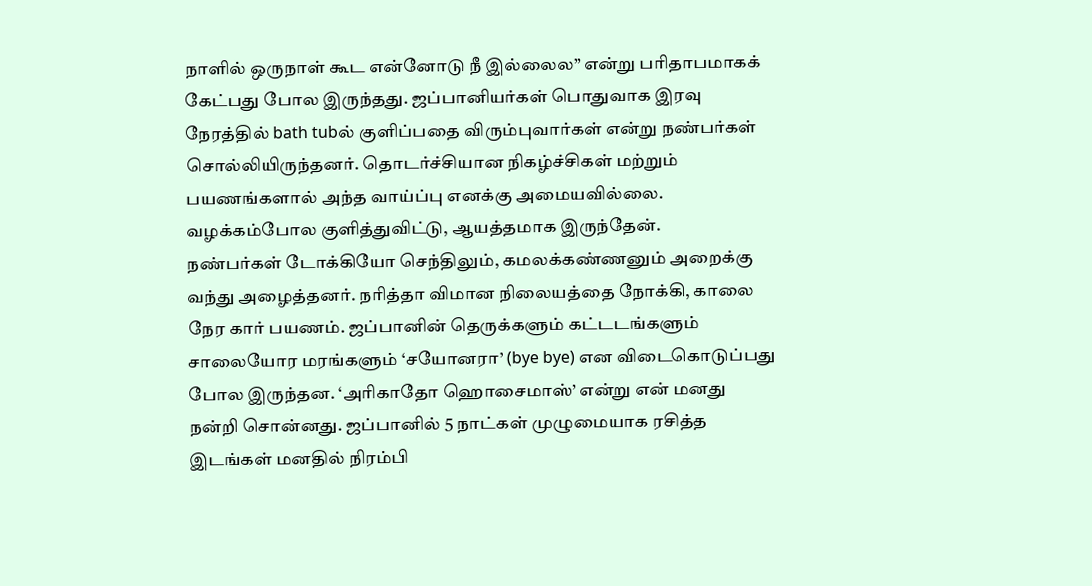நாளில் ஒருநாள் கூட என்னோடு நீ இல்லைல” என்று பரிதாபமாகக் கேட்பது போல இருந்தது. ஜப்பானியர்கள் பொதுவாக இரவு நேரத்தில் bath tubல் குளிப்பதை விரும்புவார்கள் என்று நண்பர்கள் சொல்லியிருந்தனர். தொடர்ச்சியான நிகழ்ச்சிகள் மற்றும் பயணங்களால் அந்த வாய்ப்பு எனக்கு அமையவில்லை. வழக்கம்போல குளித்துவிட்டு, ஆயத்தமாக இருந்தேன்.
நண்பர்கள் டோக்கியோ செந்திலும், கமலக்கண்ணனும் அறைக்கு வந்து அழைத்தனர். நரித்தா விமான நிலையத்தை நோக்கி, காலை நேர கார் பயணம். ஜப்பானின் தெருக்களும் கட்டடங்களும் சாலையோர மரங்களும் ‘சயோனரா’ (bye bye) என விடைகொடுப்பது போல இருந்தன. ‘அரிகாதோ ஹொசைமாஸ்’ என்று என் மனது நன்றி சொன்னது. ஜப்பானில் 5 நாட்கள் முழுமையாக ரசித்த இடங்கள் மனதில் நிரம்பி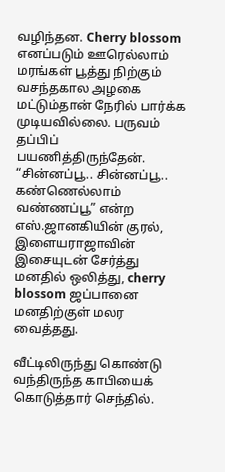வழிந்தன. Cherry blossom எனப்படும் ஊரெல்லாம் மரங்கள் பூத்து நிற்கும் வசந்தகால அழகை மட்டும்தான் நேரில் பார்க்க முடியவில்லை. பருவம் தப்பிப் பயணித்திருந்தேன். “சின்னப்பூ.. சின்னப்பூ.. கண்ணெல்லாம் வண்ணப்பூ” என்ற எஸ்.ஜானகியின் குரல், இளையராஜாவின் இசையுடன் சேர்த்து மனதில் ஒலித்து, cherry blossom ஜப்பானை மனதிற்குள் மலர வைத்தது.

வீட்டிலிருந்து கொண்டு வந்திருந்த காபியைக் கொடுத்தார் செந்தில்.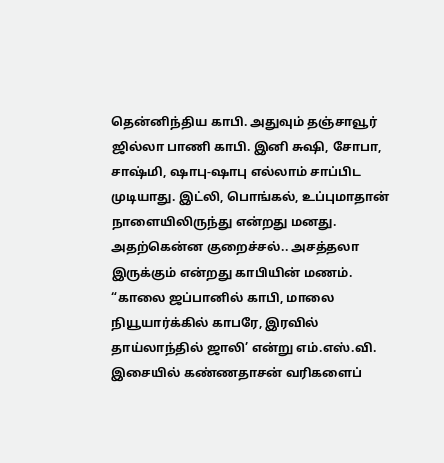தென்னிந்திய காபி. அதுவும் தஞ்சாவூர் ஜில்லா பாணி காபி. இனி சுஷி, சோபா, சாஷ்மி, ஷாபு-ஷாபு எல்லாம் சாப்பிட முடியாது. இட்லி, பொங்கல், உப்புமாதான் நாளையிலிருந்து என்றது மனது. அதற்கென்ன குறைச்சல்.. அசத்தலா இருக்கும் என்றது காபியின் மணம்.
“காலை ஜப்பானில் காபி, மாலை நியூயார்க்கில் காபரே, இரவில் தாய்லாந்தில் ஜாலி’ என்று எம்.எஸ்.வி. இசையில் கண்ணதாசன் வரிகளைப்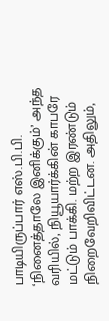பாடியிருப்பார் எஸ்.பி.பி. ‘நினைத்தாலே இனிக்கும்’ அந்த வரியில், நியூயார்க்கின் காபரே மட்டும் பாக்கி. மற்ற இரண்டும் நிறைவேறிவிட்டன. அதிலும்,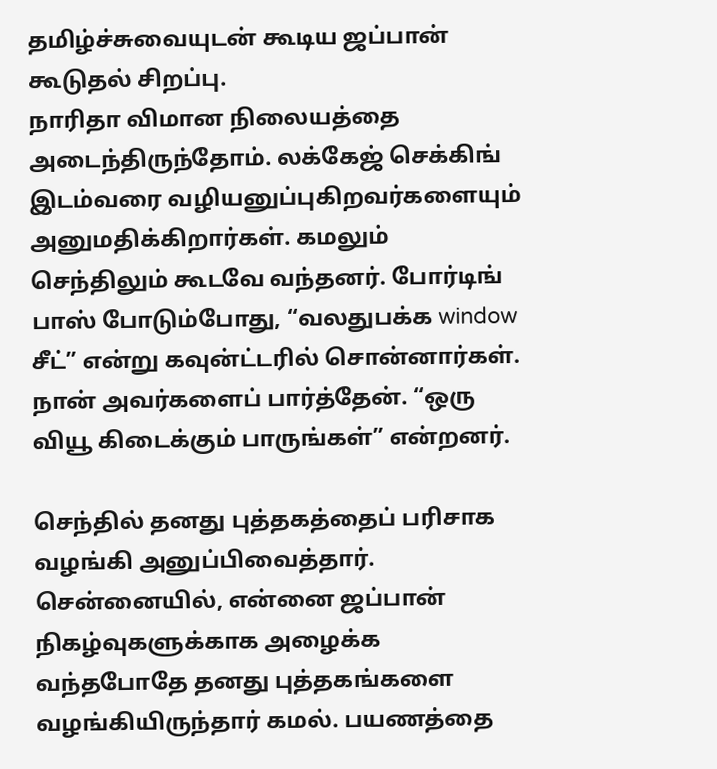தமிழ்ச்சுவையுடன் கூடிய ஜப்பான் கூடுதல் சிறப்பு.
நாரிதா விமான நிலையத்தை அடைந்திருந்தோம். லக்கேஜ் செக்கிங் இடம்வரை வழியனுப்புகிறவர்களையும் அனுமதிக்கிறார்கள். கமலும் செந்திலும் கூடவே வந்தனர். போர்டிங் பாஸ் போடும்போது, “வலதுபக்க window சீட்” என்று கவுன்ட்டரில் சொன்னார்கள். நான் அவர்களைப் பார்த்தேன். “ஒரு வியூ கிடைக்கும் பாருங்கள்” என்றனர்.

செந்தில் தனது புத்தகத்தைப் பரிசாக வழங்கி அனுப்பிவைத்தார். சென்னையில், என்னை ஜப்பான் நிகழ்வுகளுக்காக அழைக்க வந்தபோதே தனது புத்தகங்களை வழங்கியிருந்தார் கமல். பயணத்தை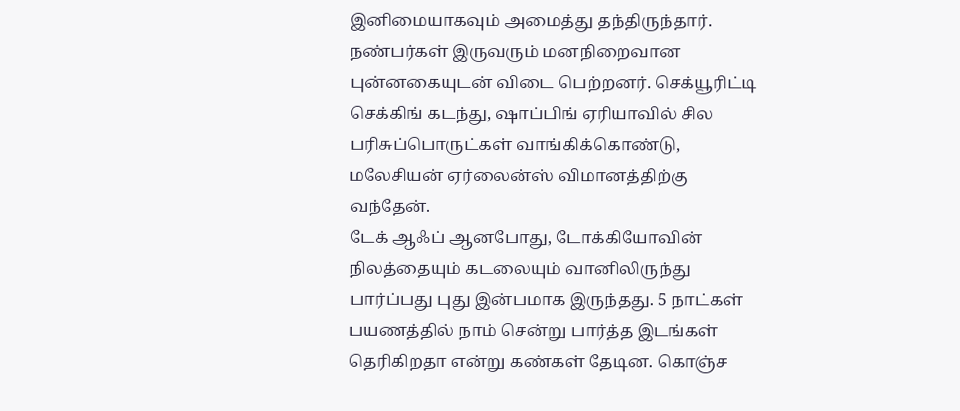இனிமையாகவும் அமைத்து தந்திருந்தார். நண்பர்கள் இருவரும் மனநிறைவான புன்னகையுடன் விடை பெற்றனர். செக்யூரிட்டி செக்கிங் கடந்து, ஷாப்பிங் ஏரியாவில் சில பரிசுப்பொருட்கள் வாங்கிக்கொண்டு, மலேசியன் ஏர்லைன்ஸ் விமானத்திற்கு வந்தேன்.
டேக் ஆஃப் ஆனபோது, டோக்கியோவின் நிலத்தையும் கடலையும் வானிலிருந்து பார்ப்பது புது இன்பமாக இருந்தது. 5 நாட்கள் பயணத்தில் நாம் சென்று பார்த்த இடங்கள் தெரிகிறதா என்று கண்கள் தேடின. கொஞ்ச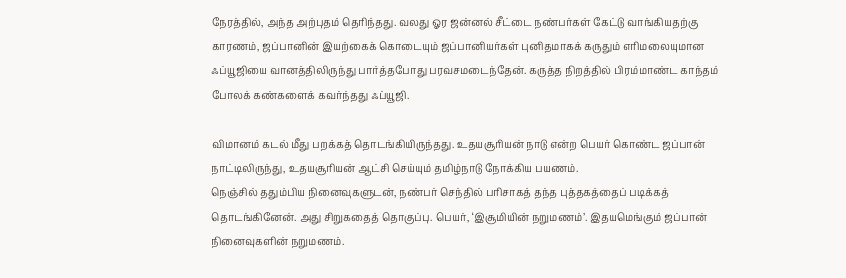நேரத்தில், அந்த அற்புதம் தெரிந்தது. வலது ஓர ஜன்னல் சீட்டை நண்பர்கள் கேட்டு வாங்கியதற்கு காரணம், ஜப்பானின் இயற்கைக் கொடையும் ஜப்பானியர்கள் புனிதமாகக் கருதும் எரிமலையுமான ஃப்யூஜியை வானத்திலிருந்து பார்த்தபோது பரவசமடைந்தேன். கருத்த நிறத்தில் பிரம்மாண்ட காந்தம் போலக் கண்களைக் கவர்ந்தது ஃப்யூஜி.

விமானம் கடல் மீது பறக்கத் தொடங்கியிருந்தது. உதயசூரியன் நாடு என்ற பெயர் கொண்ட ஜப்பான் நாட்டிலிருந்து, உதயசூரியன் ஆட்சி செய்யும் தமிழ்நாடு நோக்கிய பயணம்.
நெஞ்சில் ததும்பிய நினைவுகளுடன், நண்பர் செந்தில் பரிசாகத் தந்த புத்தகத்தைப் படிக்கத் தொடங்கினேன். அது சிறுகதைத் தொகுப்பு. பெயர், ‘இசூமியின் நறுமணம்’. இதயமெங்கும் ஜப்பான் நினைவுகளின் நறுமணம்.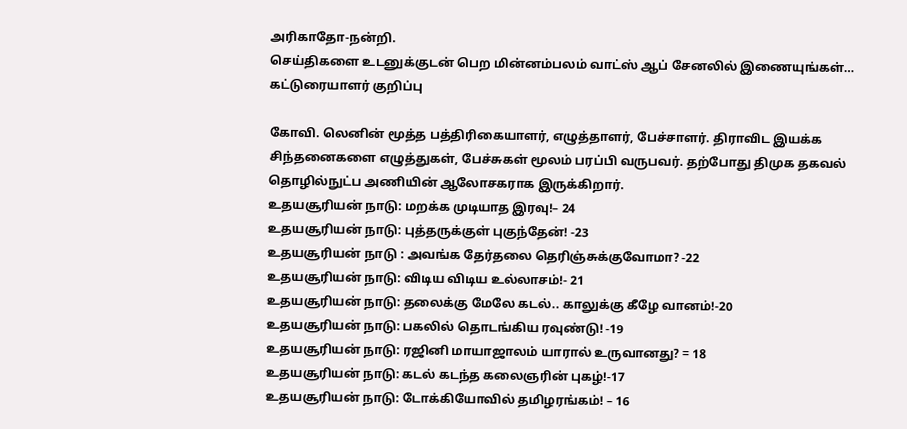அரிகாதோ-நன்றி.
செய்திகளை உடனுக்குடன் பெற மின்னம்பலம் வாட்ஸ் ஆப் சேனலில் இணையுங்கள்…
கட்டுரையாளர் குறிப்பு

கோவி. லெனின் மூத்த பத்திரிகையாளர், எழுத்தாளர், பேச்சாளர். திராவிட இயக்க சிந்தனைகளை எழுத்துகள், பேச்சுகள் மூலம் பரப்பி வருபவர். தற்போது திமுக தகவல் தொழில்நுட்ப அணியின் ஆலோசகராக இருக்கிறார்.
உதயசூரியன் நாடு: மறக்க முடியாத இரவு!– 24
உதயசூரியன் நாடு: புத்தருக்குள் புகுந்தேன்! -23
உதயசூரியன் நாடு : அவங்க தேர்தலை தெரிஞ்சுக்குவோமா? -22
உதயசூரியன் நாடு: விடிய விடிய உல்லாசம்!- 21
உதயசூரியன் நாடு: தலைக்கு மேலே கடல்.. காலுக்கு கீழே வானம்!-20
உதயசூரியன் நாடு: பகலில் தொடங்கிய ரவுண்டு! -19
உதயசூரியன் நாடு: ரஜினி மாயாஜாலம் யாரால் உருவானது? = 18
உதயசூரியன் நாடு: கடல் கடந்த கலைஞரின் புகழ்!-17
உதயசூரியன் நாடு: டோக்கியோவில் தமிழரங்கம்! – 16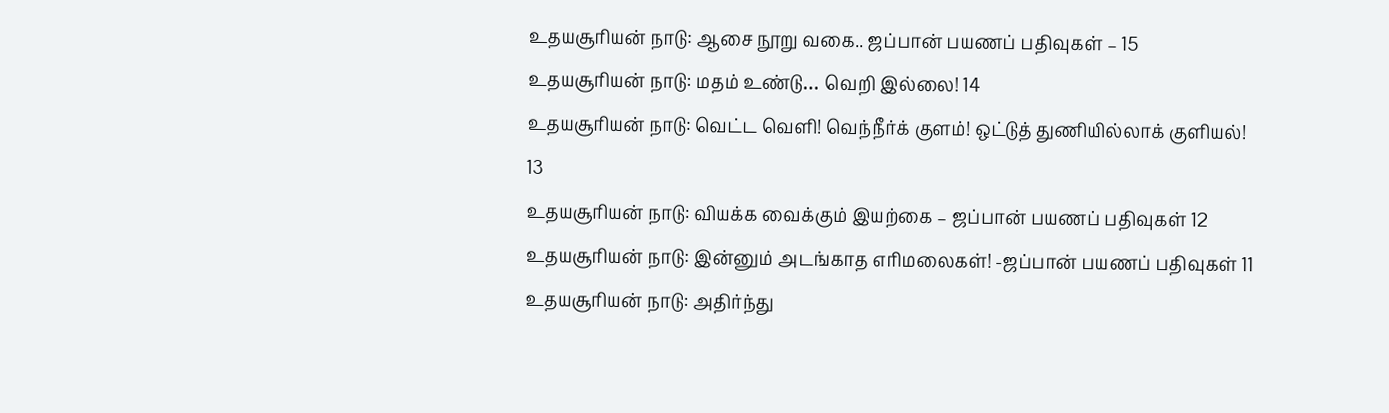உதயசூரியன் நாடு: ஆசை நூறு வகை.. ஜப்பான் பயணப் பதிவுகள் – 15
உதயசூரியன் நாடு: மதம் உண்டு… வெறி இல்லை! 14
உதயசூரியன் நாடு: வெட்ட வெளி! வெந்நீர்க் குளம்! ஒட்டுத் துணியில்லாக் குளியல்! 13
உதயசூரியன் நாடு: வியக்க வைக்கும் இயற்கை – ஜப்பான் பயணப் பதிவுகள் 12
உதயசூரியன் நாடு: இன்னும் அடங்காத எரிமலைகள்! -ஜப்பான் பயணப் பதிவுகள் 11
உதயசூரியன் நாடு: அதிர்ந்து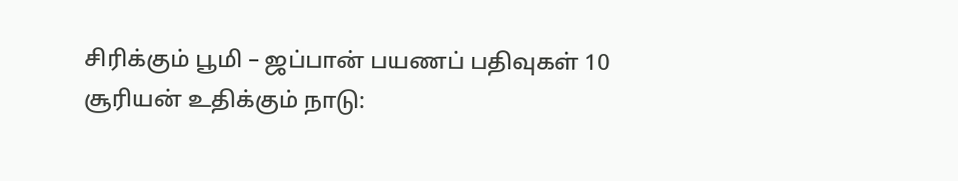சிரிக்கும் பூமி – ஜப்பான் பயணப் பதிவுகள் 10
சூரியன் உதிக்கும் நாடு: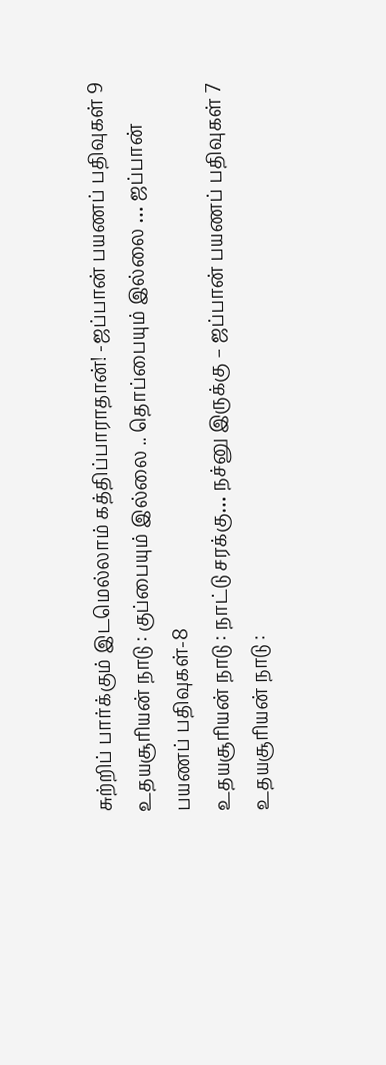சுற்றிப் பார்க்கும் இடமெல்லாம் கத்திப்பாராதான்! -ஜப்பான் பயணப் பதிவுகள் 9
உதயசூரியன் நாடு : குப்பையும் இல்லை .. தொப்பையும் இல்லை … ஜப்பான் பயணப் பதிவுகள்-8
உதயசூரியன் நாடு : நாட்டு சரக்கு… நச்னு இருக்கு – ஜப்பான் பயணப் பதிவுகள் 7
உதயசூரியன் நாடு :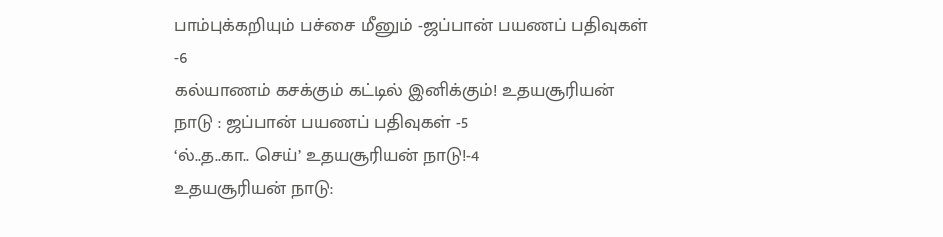பாம்புக்கறியும் பச்சை மீனும் -ஜப்பான் பயணப் பதிவுகள் -6
கல்யாணம் கசக்கும் கட்டில் இனிக்கும்! உதயசூரியன் நாடு : ஜப்பான் பயணப் பதிவுகள் -5
‘ல்..த..கா.. செய்’ உதயசூரியன் நாடு!-4
உதயசூரியன் நாடு: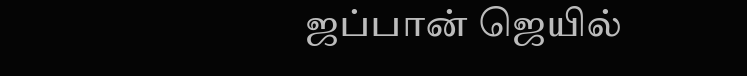ஜப்பான் ஜெயில்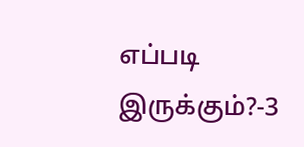எப்படி இருக்கும்?-3